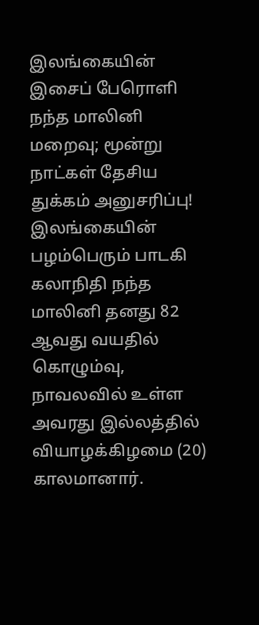இலங்கையின் இசைப் பேரொளி நந்த மாலினி மறைவு; மூன்று நாட்கள் தேசிய துக்கம் அனுசரிப்பு!
இலங்கையின் பழம்பெரும் பாடகி கலாநிதி நந்த மாலினி தனது 82 ஆவது வயதில் கொழும்வு, நாவலவில் உள்ள அவரது இல்லத்தில் வியாழக்கிழமை (20) காலமானார்.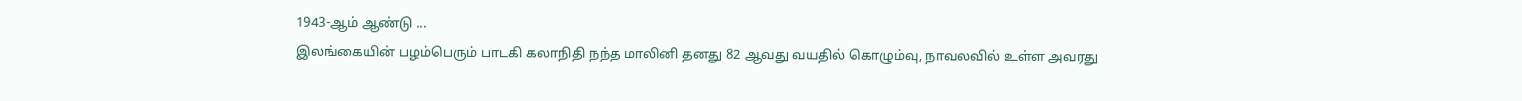1943-ஆம் ஆண்டு ...
இலங்கையின் பழம்பெரும் பாடகி கலாநிதி நந்த மாலினி தனது 82 ஆவது வயதில் கொழும்வு, நாவலவில் உள்ள அவரது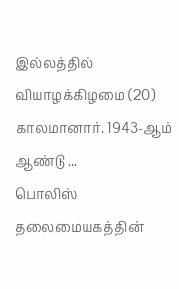இல்லத்தில் வியாழக்கிழமை (20) காலமானார். 1943-ஆம் ஆண்டு ...
பொலிஸ் தலைமையகத்தின்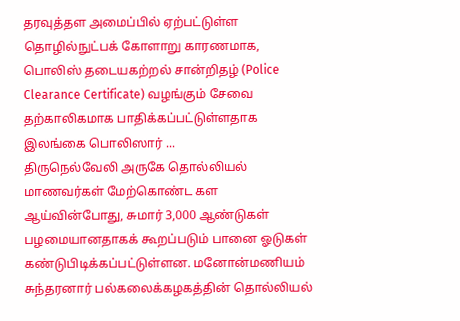தரவுத்தள அமைப்பில் ஏற்பட்டுள்ள தொழில்நுட்பக் கோளாறு காரணமாக, பொலிஸ் தடையகற்றல் சான்றிதழ் (Police Clearance Certificate) வழங்கும் சேவை தற்காலிகமாக பாதிக்கப்பட்டுள்ளதாக இலங்கை பொலிஸார் ...
திருநெல்வேலி அருகே தொல்லியல் மாணவர்கள் மேற்கொண்ட கள ஆய்வின்போது, சுமார் 3,000 ஆண்டுகள் பழமையானதாகக் கூறப்படும் பானை ஓடுகள் கண்டுபிடிக்கப்பட்டுள்ளன. மனோன்மணியம் சுந்தரனார் பல்கலைக்கழகத்தின் தொல்லியல்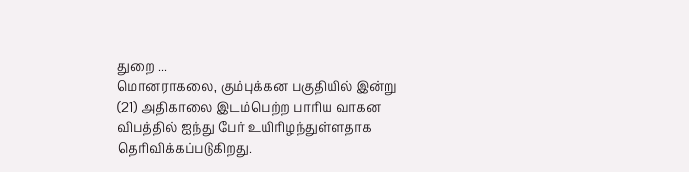துறை ...
மொனராகலை, கும்புக்கன பகுதியில் இன்று (21) அதிகாலை இடம்பெற்ற பாரிய வாகன விபத்தில் ஐந்து பேர் உயிரிழந்துள்ளதாக தெரிவிக்கப்படுகிறது.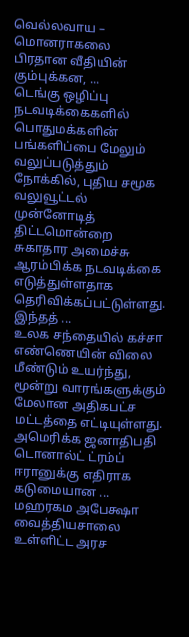வெல்லவாய – மொனராகலை பிரதான வீதியின் கும்புக்கன, ...
டெங்கு ஒழிப்பு நடவடிக்கைகளில் பொதுமக்களின் பங்களிப்பை மேலும் வலுப்படுத்தும் நோக்கில், புதிய சமூக வலுவூட்டல் முன்னோடித் திட்டமொன்றை சுகாதார அமைச்சு ஆரம்பிக்க நடவடிக்கை எடுத்துள்ளதாக தெரிவிக்கப்பட்டுள்ளது. இந்தத் ...
உலக சந்தையில் கச்சா எண்ணெயின் விலை மீண்டும் உயர்ந்து, மூன்று வாரங்களுக்கும் மேலான அதிகபட்ச மட்டத்தை எட்டியுள்ளது. அமெரிக்க ஜனாதிபதி டொனால்ட் ட்ரம்ப் ஈரானுக்கு எதிராக கடுமையான ...
மஹரகம அபேக்ஷா வைத்தியசாலை உள்ளிட்ட அரச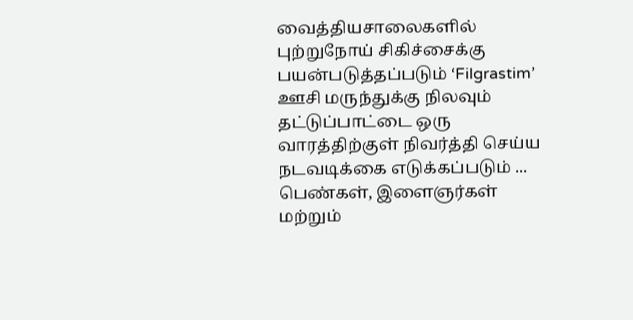வைத்தியசாலைகளில் புற்றுநோய் சிகிச்சைக்கு பயன்படுத்தப்படும் ‘Filgrastim’ ஊசி மருந்துக்கு நிலவும் தட்டுப்பாட்டை ஒரு வாரத்திற்குள் நிவர்த்தி செய்ய நடவடிக்கை எடுக்கப்படும் ...
பெண்கள், இளைஞர்கள் மற்றும்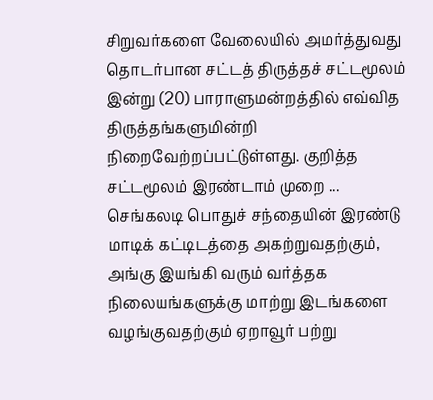சிறுவர்களை வேலையில் அமர்த்துவது தொடர்பான சட்டத் திருத்தச் சட்டமூலம் இன்று (20) பாராளுமன்றத்தில் எவ்வித திருத்தங்களுமின்றி நிறைவேற்றப்பட்டுள்ளது. குறித்த சட்டமூலம் இரண்டாம் முறை ...
செங்கலடி பொதுச் சந்தையின் இரண்டு மாடிக் கட்டிடத்தை அகற்றுவதற்கும், அங்கு இயங்கி வரும் வர்த்தக நிலையங்களுக்கு மாற்று இடங்களை வழங்குவதற்கும் ஏறாவூர் பற்று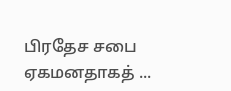பிரதேச சபை ஏகமனதாகத் ...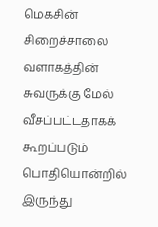மெகசின் சிறைச்சாலை வளாகத்தின் சுவருக்கு மேல் வீசப்பட்டதாகக் கூறப்படும் பொதியொன்றில் இருந்து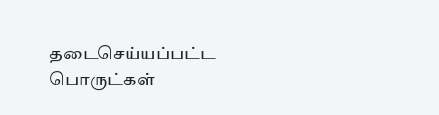தடைசெய்யப்பட்ட பொருட்கள்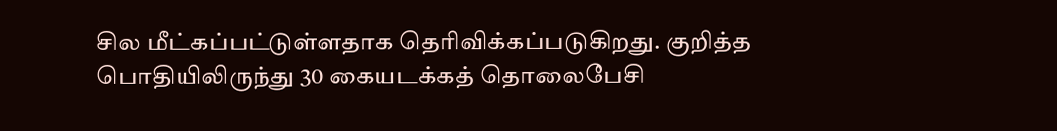சில மீட்கப்பட்டுள்ளதாக தெரிவிக்கப்படுகிறது. குறித்த பொதியிலிருந்து 30 கையடக்கத் தொலைபேசி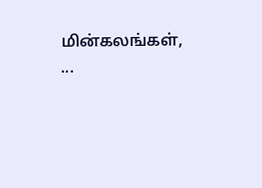மின்கலங்கள், ...